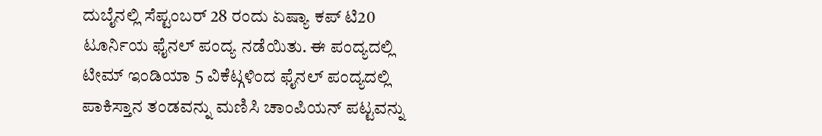ದುಬೈನಲ್ಲಿ ಸೆಪ್ಟಂಬರ್ 28 ರಂದು ಏಷ್ಯಾ ಕಪ್ ಟಿ20 ಟೂರ್ನಿಯ ಫೈನಲ್ ಪಂದ್ಯ ನಡೆಯಿತು. ಈ ಪಂದ್ಯದಲ್ಲಿ ಟೀಮ್ ಇಂಡಿಯಾ 5 ವಿಕೆಟ್ಗಳಿಂದ ಫೈನಲ್ ಪಂದ್ಯದಲ್ಲಿ ಪಾಕಿಸ್ತಾನ ತಂಡವನ್ನು ಮಣಿಸಿ ಚಾಂಪಿಯನ್ ಪಟ್ಟವನ್ನು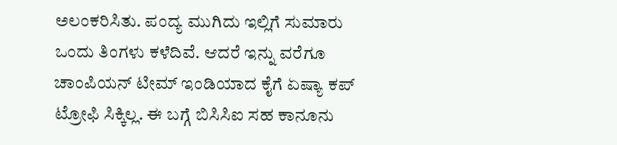ಅಲಂಕರಿಸಿತು. ಪಂದ್ಯ ಮುಗಿದು ಇಲ್ಲಿಗೆ ಸುಮಾರು ಒಂದು ತಿಂಗಳು ಕಳೆದಿವೆ. ಆದರೆ ಇನ್ನು ವರೆಗೂ ಚಾಂಪಿಯನ್ ಟೀಮ್ ಇಂಡಿಯಾದ ಕೈಗೆ ಏಷ್ಯಾ ಕಪ್ ಟ್ರೋಫಿ ಸಿಕ್ಕಿಲ್ಲ. ಈ ಬಗ್ಗೆ ಬಿಸಿಸಿಐ ಸಹ ಕಾನೂನು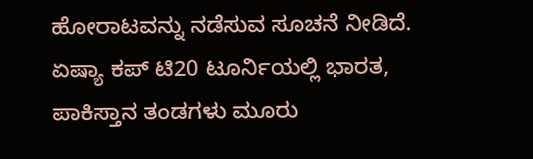ಹೋರಾಟವನ್ನು ನಡೆಸುವ ಸೂಚನೆ ನೀಡಿದೆ.
ಏಷ್ಯಾ ಕಪ್ ಟಿ20 ಟೂರ್ನಿಯಲ್ಲಿ ಭಾರತ, ಪಾಕಿಸ್ತಾನ ತಂಡಗಳು ಮೂರು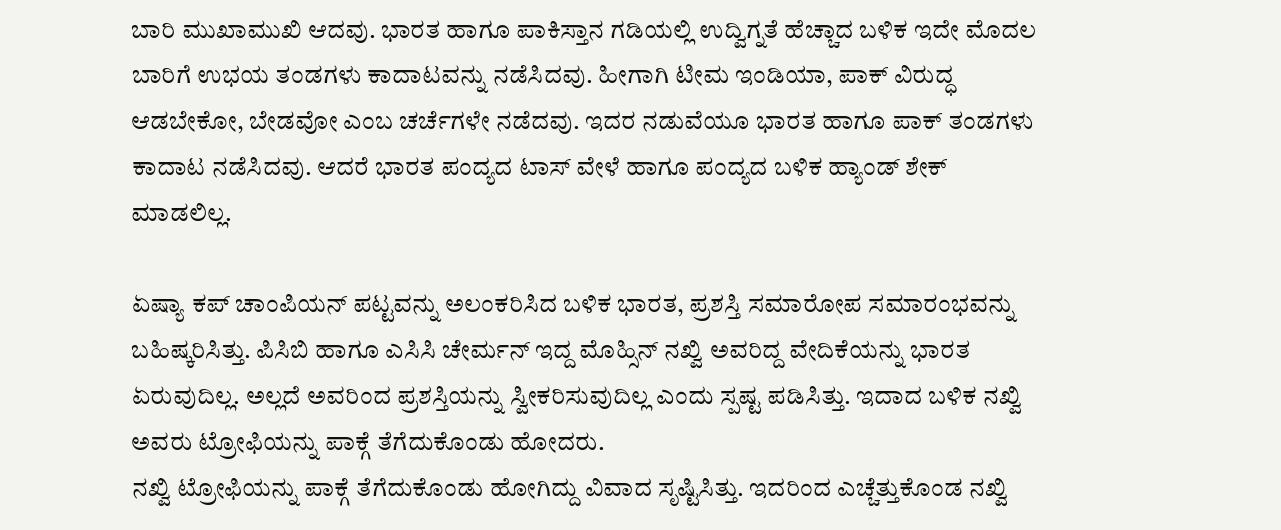ಬಾರಿ ಮುಖಾಮುಖಿ ಆದವು. ಭಾರತ ಹಾಗೂ ಪಾಕಿಸ್ತಾನ ಗಡಿಯಲ್ಲಿ ಉದ್ವಿಗ್ನತೆ ಹೆಚ್ಚಾದ ಬಳಿಕ ಇದೇ ಮೊದಲ ಬಾರಿಗೆ ಉಭಯ ತಂಡಗಳು ಕಾದಾಟವನ್ನು ನಡೆಸಿದವು. ಹೀಗಾಗಿ ಟೀಮ ಇಂಡಿಯಾ, ಪಾಕ್ ವಿರುದ್ಧ ಆಡಬೇಕೋ, ಬೇಡವೋ ಎಂಬ ಚರ್ಚೆಗಳೇ ನಡೆದವು. ಇದರ ನಡುವೆಯೂ ಭಾರತ ಹಾಗೂ ಪಾಕ್ ತಂಡಗಳು ಕಾದಾಟ ನಡೆಸಿದವು. ಆದರೆ ಭಾರತ ಪಂದ್ಯದ ಟಾಸ್ ವೇಳೆ ಹಾಗೂ ಪಂದ್ಯದ ಬಳಿಕ ಹ್ಯಾಂಡ್ ಶೇಕ್ ಮಾಡಲಿಲ್ಲ.

ಏಷ್ಯಾ ಕಪ್ ಚಾಂಪಿಯನ್ ಪಟ್ಟವನ್ನು ಅಲಂಕರಿಸಿದ ಬಳಿಕ ಭಾರತ, ಪ್ರಶಸ್ತಿ ಸಮಾರೋಪ ಸಮಾರಂಭವನ್ನು ಬಹಿಷ್ಕರಿಸಿತ್ತು. ಪಿಸಿಬಿ ಹಾಗೂ ಎಸಿಸಿ ಚೇರ್ಮನ್ ಇದ್ದ ಮೊಹ್ಸಿನ್ ನಖ್ವಿ ಅವರಿದ್ದ ವೇದಿಕೆಯನ್ನು ಭಾರತ ಏರುವುದಿಲ್ಲ. ಅಲ್ಲದೆ ಅವರಿಂದ ಪ್ರಶಸ್ತಿಯನ್ನು ಸ್ವೀಕರಿಸುವುದಿಲ್ಲ ಎಂದು ಸ್ಪಷ್ಟ ಪಡಿಸಿತ್ತು. ಇದಾದ ಬಳಿಕ ನಖ್ವಿ ಅವರು ಟ್ರೋಫಿಯನ್ನು ಪಾಕ್ಗೆ ತೆಗೆದುಕೊಂಡು ಹೋದರು.
ನಖ್ವಿ ಟ್ರೋಫಿಯನ್ನು ಪಾಕ್ಗೆ ತೆಗೆದುಕೊಂಡು ಹೋಗಿದ್ದು ವಿವಾದ ಸೃಷ್ಟಿಸಿತ್ತು. ಇದರಿಂದ ಎಚ್ಚೆತ್ತುಕೊಂಡ ನಖ್ವಿ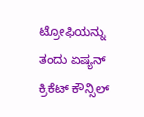ಟ್ರೋಫಿಯನ್ನು ತಂದು ಏಷ್ಯನ್ ಕ್ರಿಕೆಟ್ ಕೌನ್ಸಿಲ್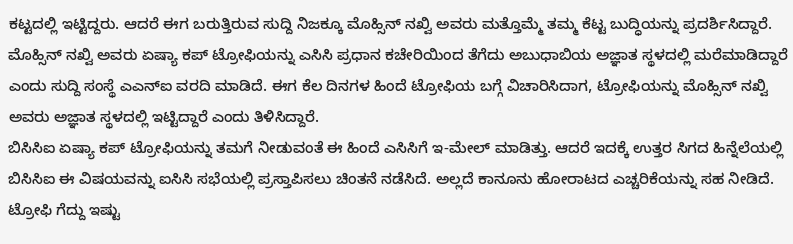ಕಟ್ಟದಲ್ಲಿ ಇಟ್ಟಿದ್ದರು. ಆದರೆ ಈಗ ಬರುತ್ತಿರುವ ಸುದ್ದಿ ನಿಜಕ್ಕೂ ಮೊಹ್ಸಿನ್ ನಖ್ವಿ ಅವರು ಮತ್ತೊಮ್ಮೆ ತಮ್ಮ ಕೆಟ್ಟ ಬುದ್ಧಿಯನ್ನು ಪ್ರದರ್ಶಿಸಿದ್ದಾರೆ.
ಮೊಹ್ಸಿನ್ ನಖ್ವಿ ಅವರು ಏಷ್ಯಾ ಕಪ್ ಟ್ರೋಫಿಯನ್ನು ಎಸಿಸಿ ಪ್ರಧಾನ ಕಚೇರಿಯಿಂದ ತೆಗೆದು ಅಬುಧಾಬಿಯ ಅಜ್ಞಾತ ಸ್ಥಳದಲ್ಲಿ ಮರೆಮಾಡಿದ್ದಾರೆ ಎಂದು ಸುದ್ದಿ ಸಂಸ್ಥೆ ಎಎನ್ಐ ವರದಿ ಮಾಡಿದೆ. ಈಗ ಕೆಲ ದಿನಗಳ ಹಿಂದೆ ಟ್ರೋಫಿಯ ಬಗ್ಗೆ ವಿಚಾರಿಸಿದಾಗ, ಟ್ರೋಫಿಯನ್ನು ಮೊಹ್ಸಿನ್ ನಖ್ವಿ ಅವರು ಅಜ್ಞಾತ ಸ್ಥಳದಲ್ಲಿ ಇಟ್ಟಿದ್ದಾರೆ ಎಂದು ತಿಳಿಸಿದ್ದಾರೆ.
ಬಿಸಿಸಿಐ ಏಷ್ಯಾ ಕಪ್ ಟ್ರೋಫಿಯನ್ನು ತಮಗೆ ನೀಡುವಂತೆ ಈ ಹಿಂದೆ ಎಸಿಸಿಗೆ ಇ-ಮೇಲ್ ಮಾಡಿತ್ತು. ಆದರೆ ಇದಕ್ಕೆ ಉತ್ತರ ಸಿಗದ ಹಿನ್ನೆಲೆಯಲ್ಲಿ ಬಿಸಿಸಿಐ ಈ ವಿಷಯವನ್ನು ಐಸಿಸಿ ಸಭೆಯಲ್ಲಿ ಪ್ರಸ್ತಾಪಿಸಲು ಚಿಂತನೆ ನಡೆಸಿದೆ. ಅಲ್ಲದೆ ಕಾನೂನು ಹೋರಾಟದ ಎಚ್ಚರಿಕೆಯನ್ನು ಸಹ ನೀಡಿದೆ. ಟ್ರೋಫಿ ಗೆದ್ದು ಇಷ್ಟು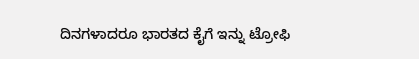ದಿನಗಳಾದರೂ ಭಾರತದ ಕೈಗೆ ಇನ್ನು ಟ್ರೋಫಿ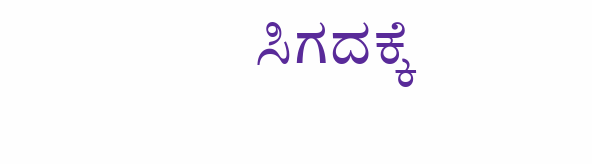ಸಿಗದಕ್ಕೆ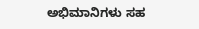ಅಭಿಮಾನಿಗಳು ಸಹ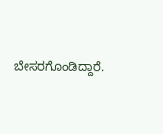ಬೇಸರಗೊಂಡಿದ್ದಾರೆ.